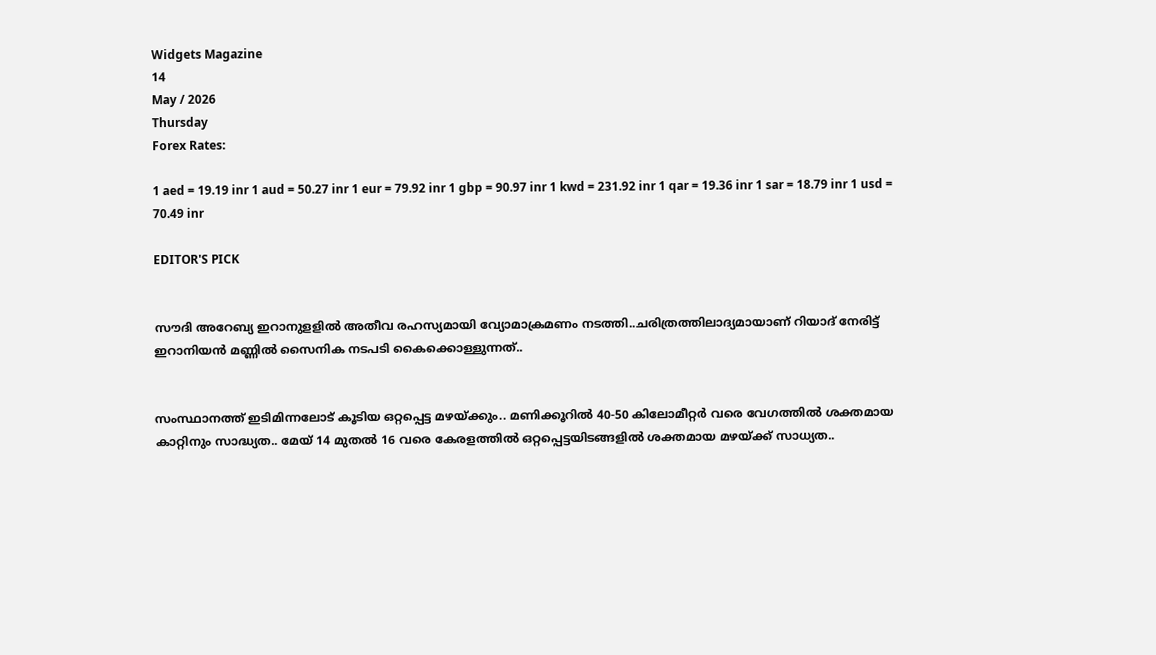Widgets Magazine
14
May / 2026
Thursday
Forex Rates:

1 aed = 19.19 inr 1 aud = 50.27 inr 1 eur = 79.92 inr 1 gbp = 90.97 inr 1 kwd = 231.92 inr 1 qar = 19.36 inr 1 sar = 18.79 inr 1 usd = 70.49 inr

EDITOR'S PICK


സൗദി അറേബ്യ ഇറാനുളളിൽ അതീവ രഹസ്യമായി വ്യോമാക്രമണം നടത്തി..ചരിത്രത്തിലാദ്യമായാണ് റിയാദ് നേരിട്ട് ഇറാനിയൻ മണ്ണിൽ സൈനിക നടപടി കൈക്കൊള്ളുന്നത്..


സംസ്ഥാനത്ത് ഇടിമിന്നലോട് കൂടിയ ഒറ്റപ്പെട്ട മഴയ്ക്കും.. മണിക്കൂറിൽ 40-50 കിലോമീറ്റർ വരെ വേഗത്തിൽ ശക്തമായ കാറ്റിനും സാദ്ധ്യത.. മേയ് 14 മുതൽ 16 വരെ കേരളത്തിൽ ഒറ്റപ്പെട്ടയിടങ്ങളിൽ ശക്തമായ മഴയ്ക്ക് സാധ്യത..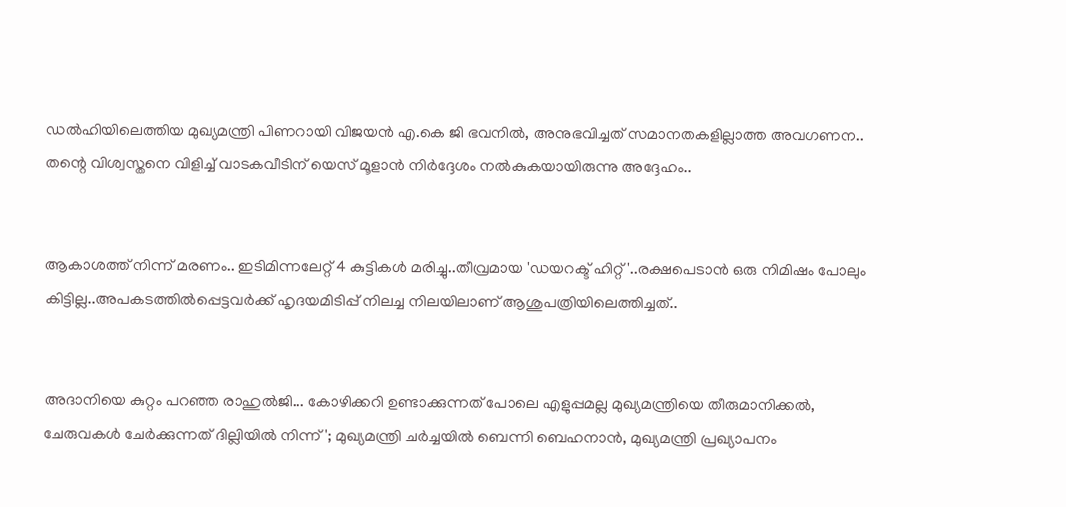ഡൽഹിയിലെത്തിയ മുഖ്യമന്ത്രി പിണറായി വിജയൻ എ.കെ ജി ഭവനിൽ, അനുഭവിച്ചത് സമാനതകളില്ലാത്ത അവഗണന.. തന്റെ വിശ്വസ്തനെ വിളിച്ച് വാടകവീടിന് യെസ് മൂളാൻ നിർദ്ദേശം നൽകുകയായിരുന്നു അദ്ദേഹം..


ആകാശത്ത് നിന്ന് മരണം.. ഇടിമിന്നലേറ്റ് 4 കുട്ടികൾ മരിച്ചു..തീവ്രമായ 'ഡയറക്ട് ഹിറ്റ്'..രക്ഷപെടാൻ ഒരു നിമിഷം പോലും കിട്ടില്ല..അപകടത്തില്‍പ്പെട്ടവര്‍ക്ക് ഹൃദയമിടിപ്പ് നിലച്ച നിലയിലാണ് ആശുപത്രിയിലെത്തിച്ചത്..


അദാനിയെ കുറ്റം പറഞ്ഞ രാഹുൽജി... കോഴിക്കറി ഉണ്ടാക്കുന്നത് പോലെ എളുപ്പമല്ല മുഖ്യമന്ത്രിയെ തീരുമാനിക്കൽ, ചേരുവകൾ ചേർക്കുന്നത് ദില്ലിയിൽ നിന്ന്'; മുഖ്യമന്ത്രി ചർച്ചയിൽ ബെന്നി ബെഹനാൻ, മുഖ്യമന്ത്രി പ്രഖ്യാപനം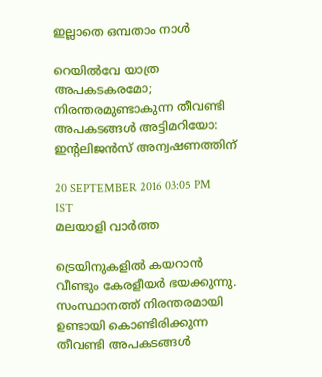ഇല്ലാതെ ഒമ്പതാം നാൾ

റെയില്‍വേ യാത്ര അപകടകരമോ; നിരന്തരമുണ്ടാകുന്ന തീവണ്ടി അപകടങ്ങള്‍ അട്ടിമറിയോ: ഇന്റലിജന്‍സ് അന്വഷണത്തിന്

20 SEPTEMBER 2016 03:05 PM IST
മലയാളി വാര്‍ത്ത

ട്രെയിനുകളില്‍ കയറാന്‍ വീണ്ടും കേരളീയര്‍ ഭയക്കുന്നു. സംസ്ഥാനത്ത് നിരന്തരമായി ഉണ്ടായി കൊണ്ടിരിക്കുന്ന തീവണ്ടി അപകടങ്ങള്‍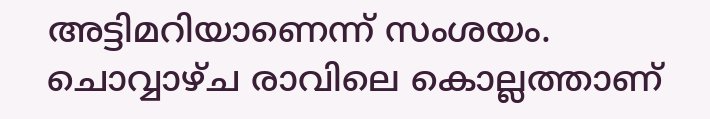അട്ടിമറിയാണെന്ന് സംശയം. ചൊവ്വാഴ്ച രാവിലെ കൊല്ലത്താണ്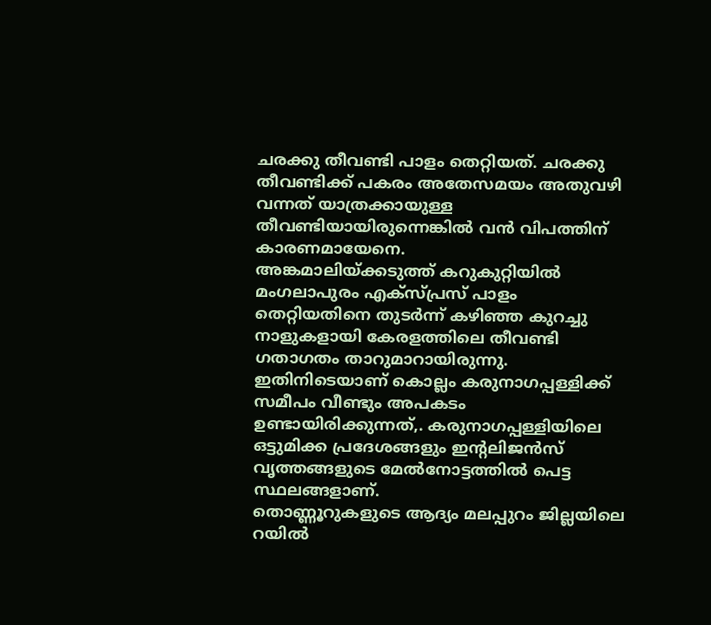ചരക്കു തീവണ്ടി പാളം തെറ്റിയത്. ചരക്കു തീവണ്ടിക്ക് പകരം അതേസമയം അതുവഴി വന്നത് യാത്രക്കായുള്ള തീവണ്ടിയായിരുന്നെങ്കില്‍ വന്‍ വിപത്തിന് കാരണമായേനെ.
അങ്കമാലിയ്ക്കടുത്ത് കറുകുറ്റിയില്‍ മംഗലാപുരം എക്‌സ്പ്രസ് പാളം തെറ്റിയതിനെ തുടര്‍ന്ന് കഴിഞ്ഞ കുറച്ചു നാളുകളായി കേരളത്തിലെ തീവണ്ടി ഗതാഗതം താറുമാറായിരുന്നു. ഇതിനിടെയാണ് കൊല്ലം കരുനാഗപ്പള്ളിക്ക് സമീപം വീണ്ടും അപകടം ഉണ്ടായിരിക്കുന്നത്,. കരുനാഗപ്പള്ളിയിലെ ഒട്ടുമിക്ക പ്രദേശങ്ങളും ഇന്റലിജന്‍സ് വൃത്തങ്ങളുടെ മേല്‍നോട്ടത്തില്‍ പെട്ട സ്ഥലങ്ങളാണ്.
തൊണ്ണൂറുകളുടെ ആദ്യം മലപ്പുറം ജില്ലയിലെ റയില്‍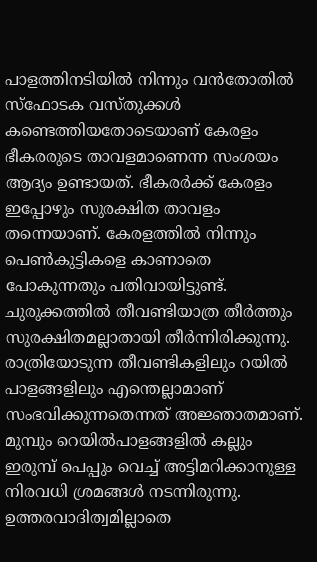പാളത്തിനടിയില്‍ നിന്നും വന്‍തോതില്‍ സ്‌ഫോടക വസ്തുക്കള്‍ കണ്ടെത്തിയതോടെയാണ് കേരളം ഭീകരരുടെ താവളമാണെന്ന സംശയം ആദ്യം ഉണ്ടായത്. ഭീകരര്‍ക്ക് കേരളം ഇപ്പോഴും സുരക്ഷിത താവളം തന്നെയാണ്. കേരളത്തില്‍ നിന്നും പെണ്‍കുട്ടികളെ കാണാതെ പോകുന്നതും പതിവായിട്ടുണ്ട്.
ചുരുക്കത്തില്‍ തീവണ്ടിയാത്ര തീര്‍ത്തും സുരക്ഷിതമല്ലാതായി തീര്‍ന്നിരിക്കുന്നു. രാത്രിയോടുന്ന തീവണ്ടികളിലും റയില്‍ പാളങ്ങളിലും എന്തെല്ലാമാണ് സംഭവിക്കുന്നതെന്നത് അജ്ഞാതമാണ്. മുമ്പും റെയില്‍പാളങ്ങളില്‍ കല്ലും ഇരുമ്പ് പെപ്പും വെച്ച് അട്ടിമറിക്കാനുള്ള നിരവധി ശ്രമങ്ങള്‍ നടന്നിരുന്നു. ഉത്തരവാദിത്വമില്ലാതെ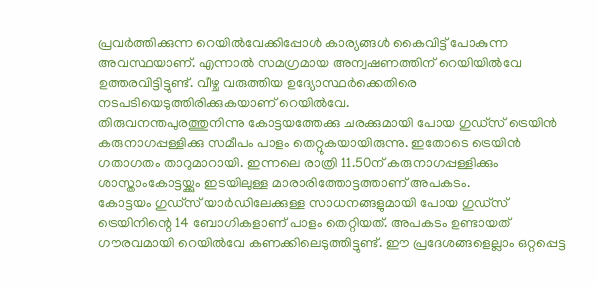പ്രവര്‍ത്തിക്കുന്ന റെയില്‍വേക്കിപ്പോള്‍ കാര്യങ്ങള്‍ കൈവിട്ട് പോകുന്ന അവസ്ഥയാണ്. എന്നാല്‍ സമഗ്രമായ അന്വഷണത്തിന് റെയിയില്‍വേ ഉത്തരവിട്ടിട്ടുണ്ട്. വീഴ്ച വരുത്തിയ ഉദ്യോസ്ഥര്‍ക്കെതിരെ നടപടിയെടുത്തിരിക്കുകയാണ് റെയില്‍വേ.
തിരുവനന്തപുരത്തുനിന്നു കോട്ടയത്തേക്കു ചരക്കുമായി പോയ ഗുഡ്‌സ് ട്രെയിന്‍ കരുനാഗപ്പള്ളിക്കു സമീപം പാളം തെറ്റുകയായിരുന്നു. ഇതോടെ ട്രെയിന്‍ ഗതാഗതം താറുമാറായി. ഇന്നലെ രാത്രി 11.50ന് കരുനാഗപ്പള്ളിക്കും ശാസ്താംകോട്ടയ്ക്കും ഇടയിലുള്ള മാരാരിത്തോട്ടത്താണ് അപകടം.
കോട്ടയം ഗുഡ്‌സ് യാര്‍ഡിലേക്കുള്ള സാധനങ്ങളുമായി പോയ ഗുഡ്‌സ് ട്രെയിനിന്റെ 14 ബോഗികളാണ് പാളം തെറ്റിയത്. അപകടം ഉണ്ടായത് ഗൗരവമായി റെയില്‍വേ കണക്കിലെടുത്തിട്ടുണ്ട്. ഈ പ്രദേശങ്ങളെല്ലാം ഒറ്റപ്പെട്ട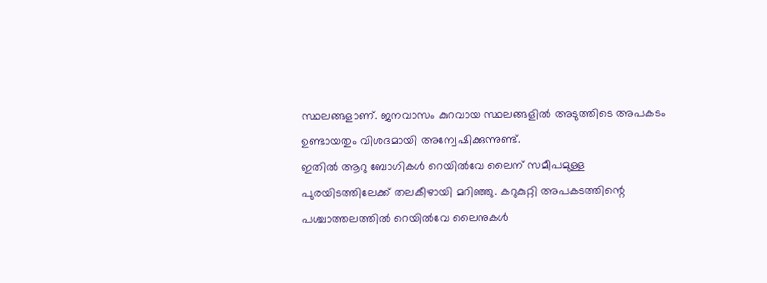സ്ഥലങ്ങളാണ്. ജനവാസം കുറവായ സ്ഥലങ്ങളില്‍ അടുത്തിടെ അപകടം ഉണ്ടായതും വിശദമായി അന്വേഷിക്കുന്നുണ്ട്.
ഇതില്‍ ആറു ബോഗികള്‍ റെയില്‍വേ ലൈന് സമീപമുള്ള പുരയിടത്തിലേക്ക് തലകീഴായി മറിഞ്ഞു. കറുകുറ്റി അപകടത്തിന്റെ പശ്ചാത്തലത്തില്‍ റെയില്‍വേ ലൈനുകള്‍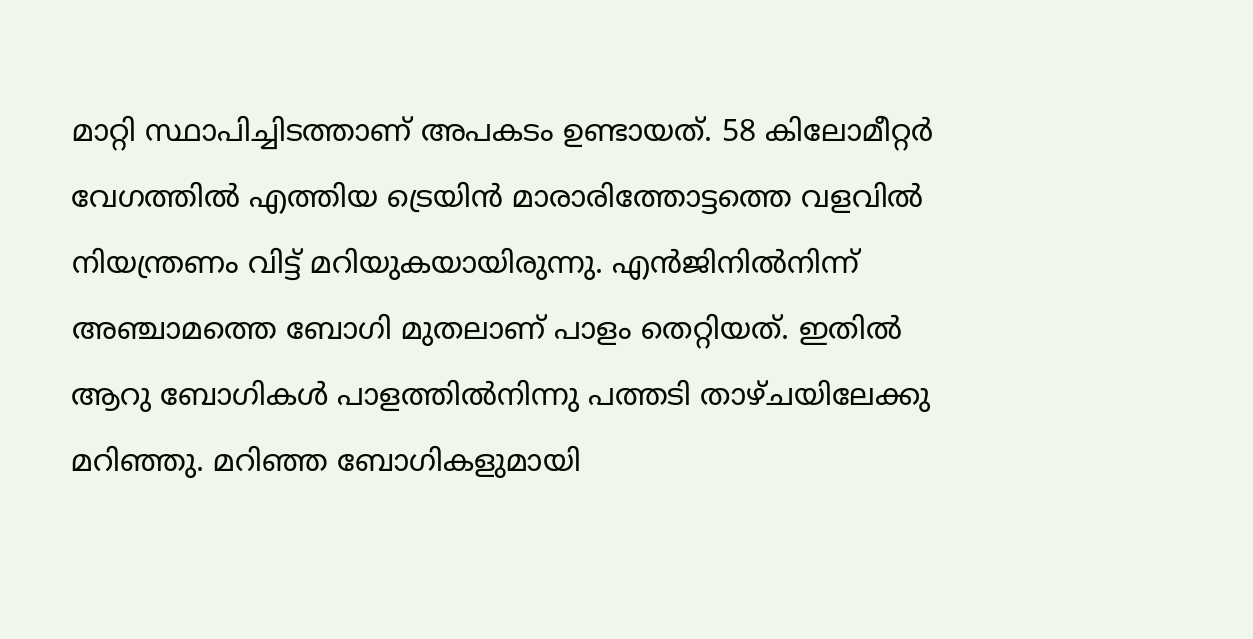മാറ്റി സ്ഥാപിച്ചിടത്താണ് അപകടം ഉണ്ടായത്. 58 കിലോമീറ്റര്‍ വേഗത്തില്‍ എത്തിയ ട്രെയിന്‍ മാരാരിത്തോട്ടത്തെ വളവില്‍ നിയന്ത്രണം വിട്ട് മറിയുകയായിരുന്നു. എന്‍ജിനില്‍നിന്ന് അഞ്ചാമത്തെ ബോഗി മുതലാണ് പാളം തെറ്റിയത്. ഇതില്‍ ആറു ബോഗികള്‍ പാളത്തില്‍നിന്നു പത്തടി താഴ്ചയിലേക്കു മറിഞ്ഞു. മറിഞ്ഞ ബോഗികളുമായി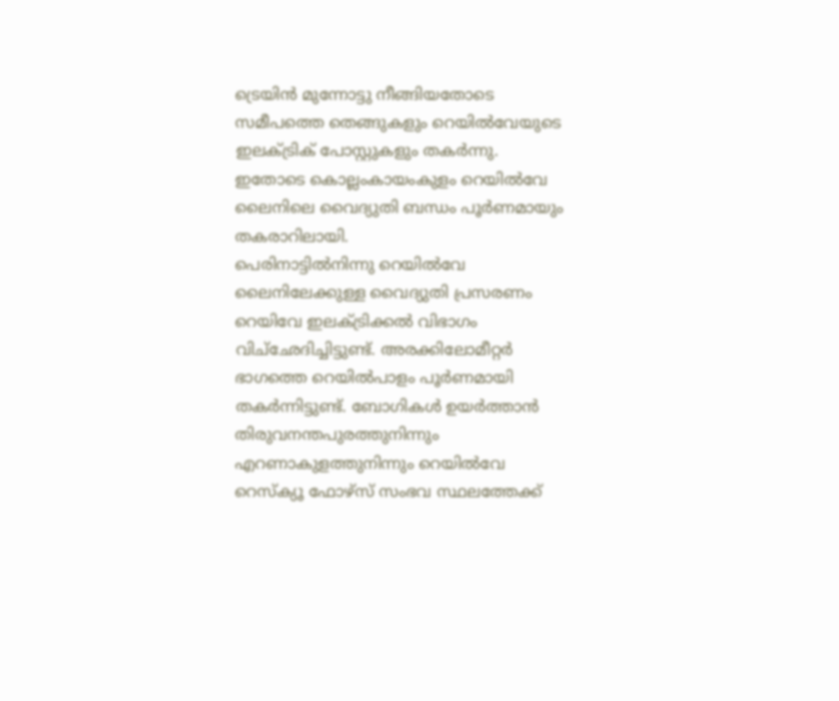ട്രെയിന്‍ മുന്നോട്ടു നീങ്ങിയതോടെ സമീപത്തെ തെങ്ങുകളും റെയില്‍വേയുടെ ഇലക്ട്രിക് പോസ്റ്റുകളും തകര്‍ന്നു. ഇതോടെ കൊല്ലംകായംകുളം റെയില്‍വേ ലൈനിലെ വൈദ്യുതി ബന്ധം പൂര്‍ണമായും തകരാറിലായി.
പെരിനാട്ടില്‍നിന്നു റെയില്‍വേ ലൈനിലേക്കുള്ള വൈദ്യുതി പ്രസരണം റെയിവേ ഇലക്ട്രിക്കല്‍ വിഭാഗം വിച്‌ഛേദിച്ചിട്ടുണ്ട്. അരക്കിലോമീറ്റര്‍ ഭാഗത്തെ റെയില്‍പാളം പൂര്‍ണമായി തകര്‍ന്നിട്ടുണ്ട്. ബോഗികള്‍ ഉയര്‍ത്താന്‍ തിരുവനന്തപുരത്തുനിന്നും എറണാകുളത്തുനിന്നും റെയില്‍വേ റെസ്‌ക്യൂ ഫോഴ്‌സ് സംഭവ സ്ഥലത്തേക്ക്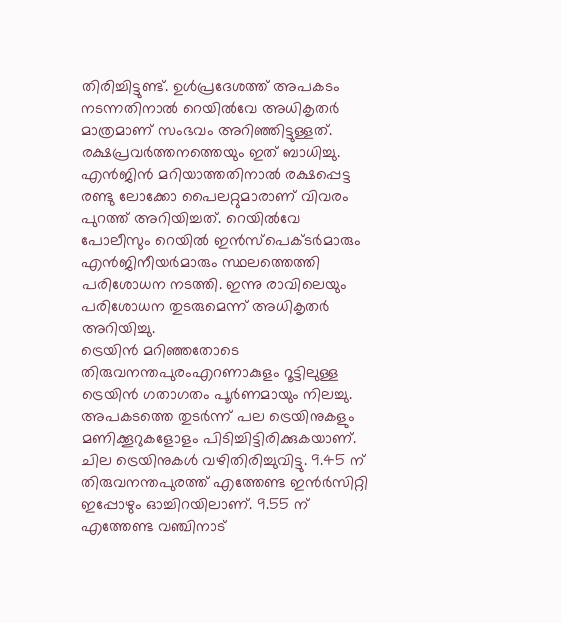തിരിച്ചിട്ടുണ്ട്. ഉള്‍പ്രദേശത്ത് അപകടം നടന്നതിനാല്‍ റെയില്‍വേ അധികൃതര്‍ മാത്രമാണ് സംഭവം അറിഞ്ഞിട്ടുള്ളത്. രക്ഷപ്രവര്‍ത്തനത്തെയും ഇത് ബാധിച്ചു. എന്‍ജിന്‍ മറിയാത്തതിനാല്‍ രക്ഷപ്പെട്ട രണ്ടു ലോക്കോ പൈലറ്റുമാരാണ് വിവരം പുറത്ത് അറിയിച്ചത്. റെയില്‍വേ പോലീസും റെയില്‍ ഇന്‍സ്‌പെക്ടര്‍മാരും എന്‍ജിനീയര്‍മാരും സ്ഥലത്തെത്തി പരിശോധന നടത്തി. ഇന്നു രാവിലെയും പരിശോധന തുടരുമെന്ന് അധികൃതര്‍ അറിയിച്ചു.
ട്രെയിന്‍ മറിഞ്ഞതോടെ തിരുവനന്തപുരംഎറണാകുളം റൂട്ടിലുള്ള ട്രെയിന്‍ ഗതാഗതം പൂര്‍ണമായും നിലച്ചു.
അപകടത്തെ തുടര്‍ന്ന് പല ട്രെയിനുകളും മണിക്കൂറുകളോളം പിടിച്ചിട്ടിരിക്കുകയാണ്. ചില ട്രെയിനുകള്‍ വഴിതിരിച്ചുവിട്ടു. 9.45 ന് തിരുവനന്തപുരത്ത് എത്തേണ്ട ഇന്‍ര്‍സിറ്റി ഇപ്പോഴും ഓച്ചിറയിലാണ്. 9.55 ന് എത്തേണ്ട വഞ്ചിനാട്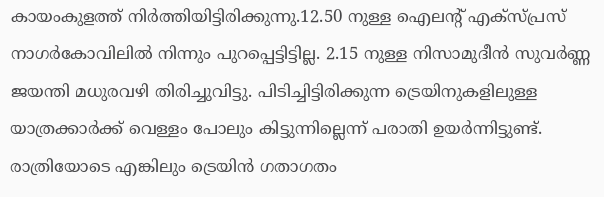കായംകുളത്ത് നിര്‍ത്തിയിട്ടിരിക്കുന്നു.12.50 നുള്ള ഐലന്റ് എക്‌സ്പ്രസ് നാഗര്‍കോവിലില്‍ നിന്നും പുറപ്പെട്ടിട്ടില്ല. 2.15 നുള്ള നിസാമുദീന്‍ സുവര്‍ണ്ണ ജയന്തി മധുരവഴി തിരിച്ചുവിട്ടു. പിടിച്ചിട്ടിരിക്കുന്ന ട്രെയിനുകളിലുള്ള യാത്രക്കാര്‍ക്ക് വെള്ളം പോലും കിട്ടുന്നില്ലെന്ന് പരാതി ഉയര്‍ന്നിട്ടുണ്ട്. രാത്രിയോടെ എങ്കിലും ട്രെയിന്‍ ഗതാഗതം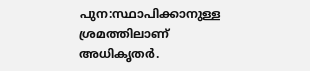പുന:സ്ഥാപിക്കാനുള്ള ശ്രമത്തിലാണ് അധികൃതര്‍.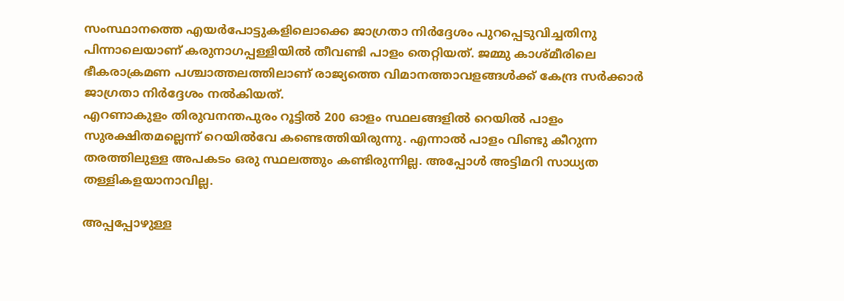സംസ്ഥാനത്തെ എയര്‍പോട്ടുകളിലൊക്കെ ജാഗ്രതാ നിര്‍ദ്ദേശം പുറപ്പെടുവിച്ചതിനു പിന്നാലെയാണ് കരുനാഗപ്പള്ളിയില്‍ തീവണ്ടി പാളം തെറ്റിയത്. ജമ്മു കാശ്മീരിലെ ഭീകരാക്രമണ പശ്ചാത്തലത്തിലാണ് രാജ്യത്തെ വിമാനത്താവളങ്ങള്‍ക്ക് കേന്ദ്ര സര്‍ക്കാര്‍ ജാഗ്രതാ നിര്‍ദ്ദേശം നല്‍കിയത്.
എറണാകുളം തിരുവനന്തപുരം റൂട്ടില്‍ 200 ഓളം സ്ഥലങ്ങളില്‍ റെയില്‍ പാളം സുരക്ഷിതമല്ലെന്ന് റെയില്‍വേ കണ്ടെത്തിയിരുന്നു. എന്നാല്‍ പാളം വിണ്ടു കീറുന്ന തരത്തിലുള്ള അപകടം ഒരു സ്ഥലത്തും കണ്ടിരുന്നില്ല. അപ്പോള്‍ അട്ടിമറി സാധ്യത തള്ളികളയാനാവില്ല.

അപ്പപ്പോഴുള്ള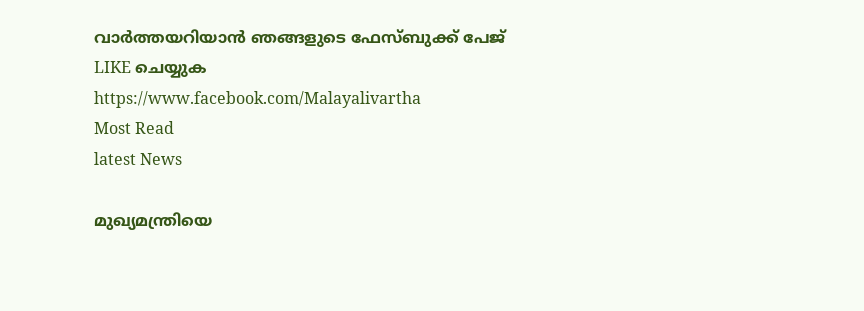വാര്‍ത്തയറിയാന്‍ ഞങ്ങളുടെ ഫേസ്‌ബുക്ക്‌ പേജ് LIKE ചെയ്യുക
https://www.facebook.com/Malayalivartha
Most Read
latest News

മുഖ്യമന്ത്രിയെ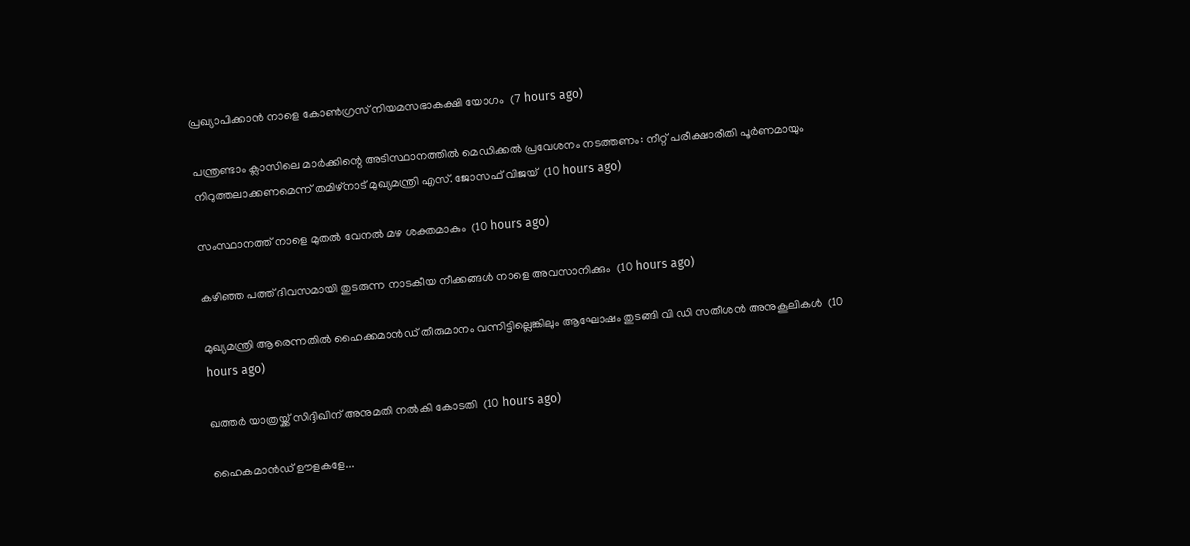പ്രഖ്യാപിക്കാന്‍ നാളെ കോണ്‍ഗ്രസ് നിയമസഭാകക്ഷി യോഗം  (7 hours ago)

പന്ത്രണ്ടാം ക്ലാസിലെ മാര്‍ക്കിന്റെ അടിസ്ഥാനത്തില്‍ മെഡിക്കല്‍ പ്രവേശനം നടത്തണം: നീറ്റ് പരീക്ഷാരീതി പൂര്‍ണമായും നിറുത്തലാക്കണമെന്ന് തമിഴ്‌നാട് മുഖ്യമന്ത്രി എസ്. ജോസഫ് വിജയ്  (10 hours ago)

സംസ്ഥാനത്ത് നാളെ മുതൽ വേനൽ മഴ ശക്തമാകും  (10 hours ago)

കഴിഞ്ഞ പത്ത് ദിവസമായി തുടരുന്ന നാടകീയ നീക്കങ്ങള്‍ നാളെ അവസാനിക്കും  (10 hours ago)

മുഖ്യമന്ത്രി ആരെന്നതിൽ ഹൈക്കമാൻഡ് തീരുമാനം വന്നിട്ടില്ലെങ്കിലും ആഘോഷം തുടങ്ങി വി ഡി സതീശൻ അനുകൂലികൾ  (10 hours ago)

ഖത്തര്‍ യാത്രയ്ക്ക് സിദ്ദിഖിന് അനുമതി നല്‍കി കോടതി  (10 hours ago)

ഹൈകമാൻഡ്‌ ഊളകളേ...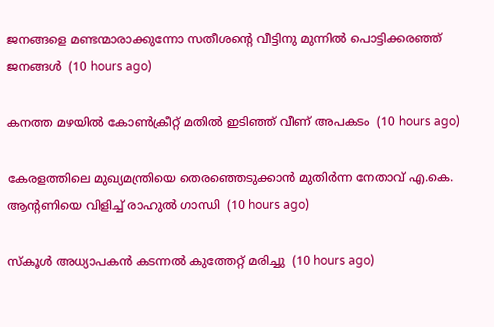ജനങ്ങളെ മണ്ടന്മാരാക്കുന്നോ സതീശന്റെ വീട്ടിനു മുന്നിൽ പൊട്ടിക്കരഞ്ഞ് ജനങ്ങൾ  (10 hours ago)

കനത്ത മഴയില്‍ കോണ്‍ക്രീറ്റ് മതില്‍ ഇടിഞ്ഞ് വീണ് അപകടം  (10 hours ago)

കേരളത്തിലെ മുഖ്യമന്ത്രിയെ തെരഞ്ഞെടുക്കാൻ മുതിർന്ന നേതാവ് എ.കെ. ആന്റണിയെ വിളിച്ച് രാഹുൽ ഗാന്ധി  (10 hours ago)

സ്‌കൂള്‍ അധ്യാപകന്‍ കടന്നല്‍ കുത്തേറ്റ് മരിച്ചു  (10 hours ago)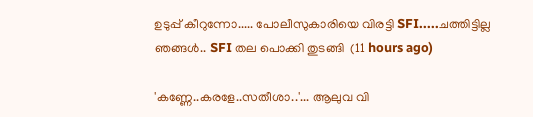ഉടുപ്പ് കീറുന്നോ..... പോലീസുകാരിയെ വിരട്ടി SFI.....ചത്തിട്ടില്ല ഞങ്ങൾ.. SFI തല പൊക്കി തുടങ്ങി  (11 hours ago)

'കണ്ണേ..കരളേ..സതീശാ..'... ആലുവ വി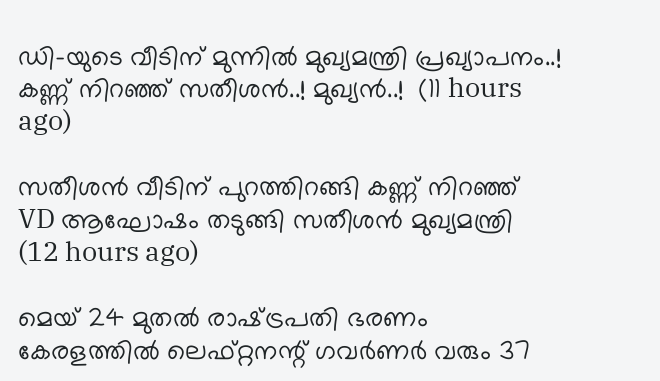ഡി-യുടെ വീടിന് മുന്നിൽ മുഖ്യമന്ത്രി പ്രഖ്യാപനം..! കണ്ണ് നിറഞ്ഞ് സതീശൻ..! മുഖ്യൻ..!  (11 hours ago)

സതീശൻ വീടിന് പുറത്തിറങ്ങി കണ്ണ് നിറഞ്ഞ് VD ആഘോഷം തടുങ്ങി സതീശൻ മുഖ്യമന്ത്രി  (12 hours ago)

മെയ് 24 മുതൽ രാഷ്‌ട്രപതി ഭരണം കേരളത്തിൽ ലെഫ്റ്റനന്റ് ഗവർണർ വരും 37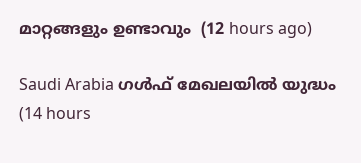മാറ്റങ്ങളും ഉണ്ടാവും  (12 hours ago)

Saudi Arabia ഗൾഫ് മേഖലയിൽ യുദ്ധം  (14 hours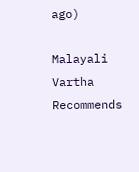ago)

Malayali Vartha Recommends